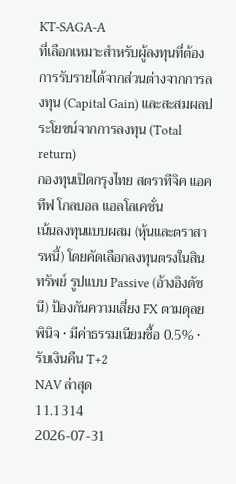KT-SAGA-A
ที่เลือกเหมาะสำหรับผู้ลงทุนที่ต้องการรับรายได้จากส่วนต่างจากการลงทุน (Capital Gain) และสะสมผลประโยชน์จากการลงทุน (Total return)
กองทุนเปิดกรุงไทย สตราทีจิค แอคทีฟ โกลบอล แอลโลเคชั่น
เน้นลงทุนแบบผสม (หุ้นและตราสารหนี้) โดยคัดเลือกลงทุนตรงในสินทรัพย์ รูปแบบ Passive (อ้างอิงดัชนี) ป้องกันความเสี่ยง FX ตามดุลยพินิจ • มีค่าธรรมเนียมซื้อ 0.5% • รับเงินคืน T+2
NAV ล่าสุด
11.1314
2026-07-31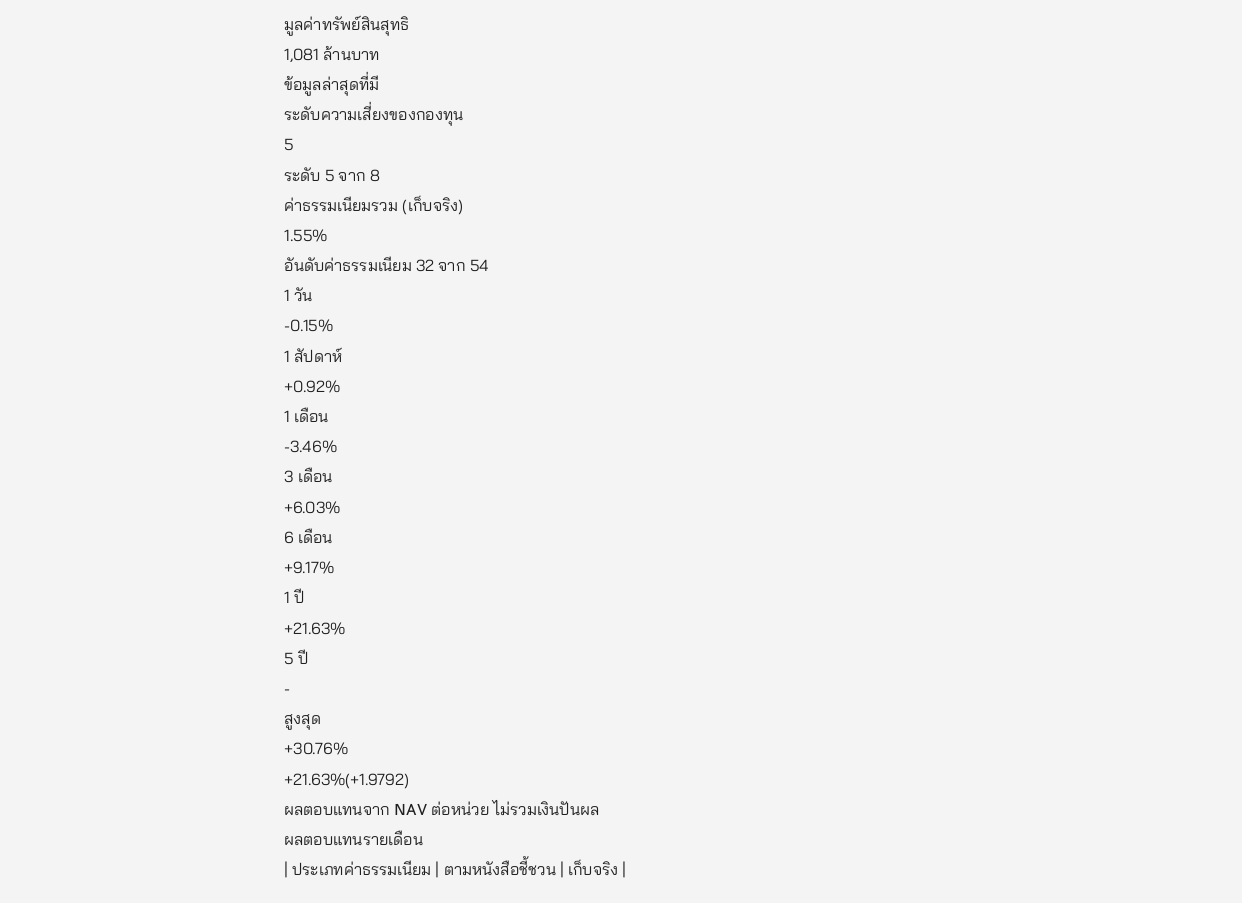มูลค่าทรัพย์สินสุทธิ
1,081 ล้านบาท
ข้อมูลล่าสุดที่มี
ระดับความเสี่ยงของกองทุน
5
ระดับ 5 จาก 8
ค่าธรรมเนียมรวม (เก็บจริง)
1.55%
อันดับค่าธรรมเนียม 32 จาก 54
1 วัน
-0.15%
1 สัปดาห์
+0.92%
1 เดือน
-3.46%
3 เดือน
+6.03%
6 เดือน
+9.17%
1 ปี
+21.63%
5 ปี
-
สูงสุด
+30.76%
+21.63%(+1.9792)
ผลตอบแทนจาก NAV ต่อหน่วย ไม่รวมเงินปันผล
ผลตอบแทนรายเดือน
| ประเภทค่าธรรมเนียม | ตามหนังสือชี้ชวน | เก็บจริง |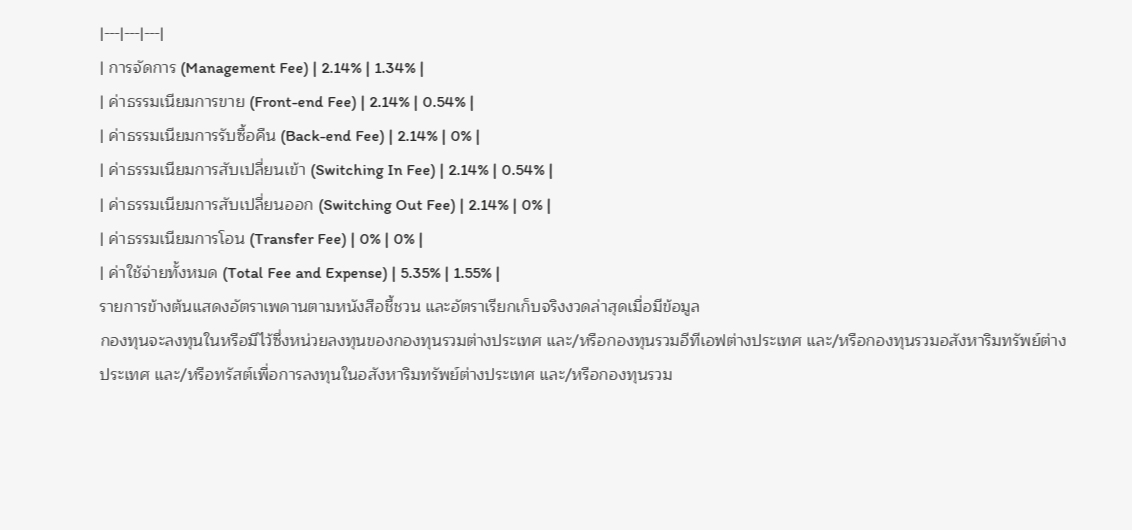|---|---|---|
| การจัดการ (Management Fee) | 2.14% | 1.34% |
| ค่าธรรมเนียมการขาย (Front-end Fee) | 2.14% | 0.54% |
| ค่าธรรมเนียมการรับซื้อคืน (Back-end Fee) | 2.14% | 0% |
| ค่าธรรมเนียมการสับเปลี่ยนเข้า (Switching In Fee) | 2.14% | 0.54% |
| ค่าธรรมเนียมการสับเปลี่ยนออก (Switching Out Fee) | 2.14% | 0% |
| ค่าธรรมเนียมการโอน (Transfer Fee) | 0% | 0% |
| ค่าใช้จ่ายทั้งหมด (Total Fee and Expense) | 5.35% | 1.55% |
รายการข้างต้นแสดงอัตราเพดานตามหนังสือชี้ชวน และอัตราเรียกเก็บจริงงวดล่าสุดเมื่อมีข้อมูล
กองทุนจะลงทุนในหรือมีไว้ซึ่งหน่วยลงทุนของกองทุนรวมต่างประเทศ และ/หรือกองทุนรวมอีทีเอฟต่างประเทศ และ/หรือกองทุนรวมอสังหาริมทรัพย์ต่างประเทศ และ/หรือทรัสต์เพื่อการลงทุนในอสังหาริมทรัพย์ต่างประเทศ และ/หรือกองทุนรวม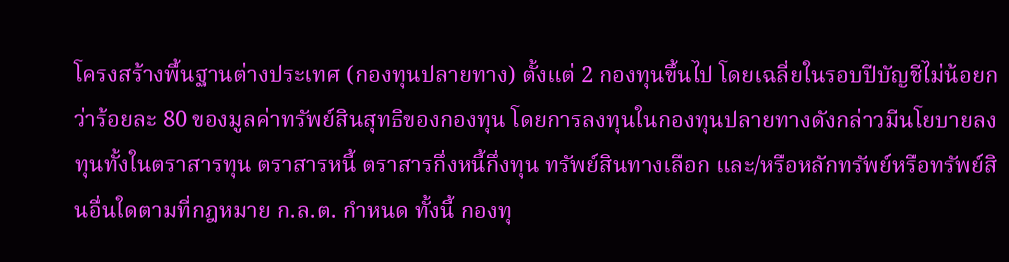โครงสร้างพื้นฐานต่างประเทศ (กองทุนปลายทาง) ตั้งแต่ 2 กองทุนขึ้นไป โดยเฉลี่ยในรอบปีบัญชีไม่น้อยกว่าร้อยละ 80 ของมูลค่าทรัพย์สินสุทธิของกองทุน โดยการลงทุนในกองทุนปลายทางดังกล่าวมีนโยบายลงทุนทั้งในตราสารทุน ตราสารหนี้ ตราสารกึ่งหนี้กึ่งทุน ทรัพย์สินทางเลือก และ/หรือหลักทรัพย์หรือทรัพย์สินอื่นใดตามที่กฎหมาย ก.ล.ต. กำหนด ทั้งนี้ กองทุ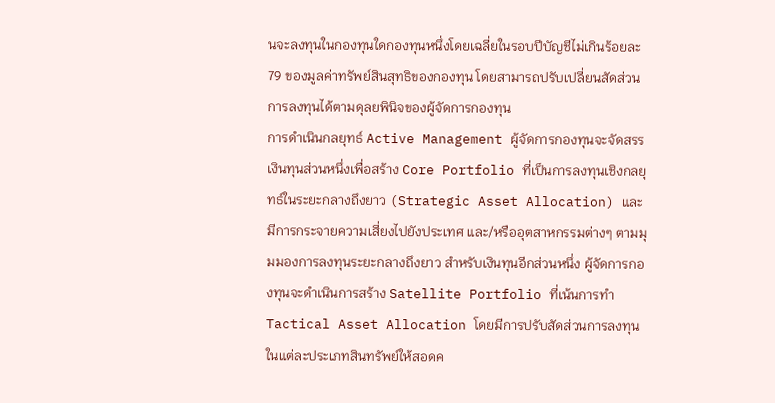นจะลงทุนในกองทุนใดกองทุนหนึ่งโดยเฉลี่ยในรอบปีบัญชีไม่เกินร้อยละ 79 ของมูลค่าทรัพย์สินสุทธิของกองทุน โดยสามารถปรับเปลี่ยนสัดส่วนการลงทุนได้ตามดุลยพินิจของผู้จัดการกองทุน
การดำเนินกลยุทธ์ Active Management ผู้จัดการกองทุนจะจัดสรรเงินทุนส่วนหนึ่งเพื่อสร้าง Core Portfolio ที่เป็นการลงทุนเชิงกลยุทธ์ในระยะกลางถึงยาว (Strategic Asset Allocation) และมีการกระจายความเสี่ยงไปยังประเทศ และ/หรืออุตสาหกรรมต่างๆ ตามมุมมองการลงทุนระยะกลางถึงยาว สำหรับเงินทุนอีกส่วนหนึ่ง ผู้จัดการกองทุนจะดำเนินการสร้าง Satellite Portfolio ที่เน้นการทำ Tactical Asset Allocation โดยมีการปรับสัดส่วนการลงทุนในแต่ละประเภทสินทรัพย์ให้สอดค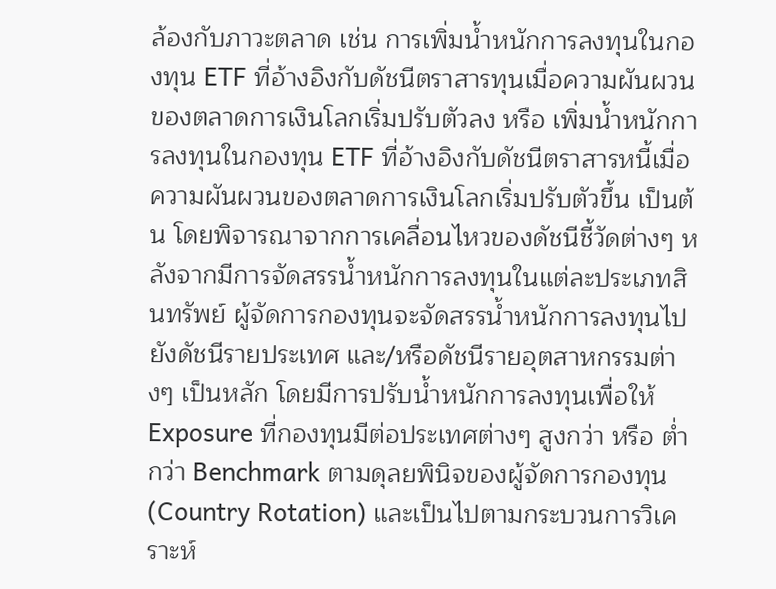ล้องกับภาวะตลาด เช่น การเพิ่มน้ำหนักการลงทุนในกองทุน ETF ที่อ้างอิงกับดัชนีตราสารทุนเมื่อความผันผวนของตลาดการเงินโลกเริ่มปรับตัวลง หรือ เพิ่มน้ำหนักการลงทุนในกองทุน ETF ที่อ้างอิงกับดัชนีตราสารหนี้เมื่อความผันผวนของตลาดการเงินโลกเริ่มปรับตัวขึ้น เป็นต้น โดยพิจารณาจากการเคลื่อนไหวของดัชนีชี้วัดต่างๆ หลังจากมีการจัดสรรน้ำหนักการลงทุนในแต่ละประเภทสินทรัพย์ ผู้จัดการกองทุนจะจัดสรรน้ำหนักการลงทุนไปยังดัชนีรายประเทศ และ/หรือดัชนีรายอุตสาหกรรมต่างๆ เป็นหลัก โดยมีการปรับน้ำหนักการลงทุนเพื่อให้ Exposure ที่กองทุนมีต่อประเทศต่างๆ สูงกว่า หรือ ต่ำกว่า Benchmark ตามดุลยพินิจของผู้จัดการกองทุน (Country Rotation) และเป็นไปตามกระบวนการวิเคราะห์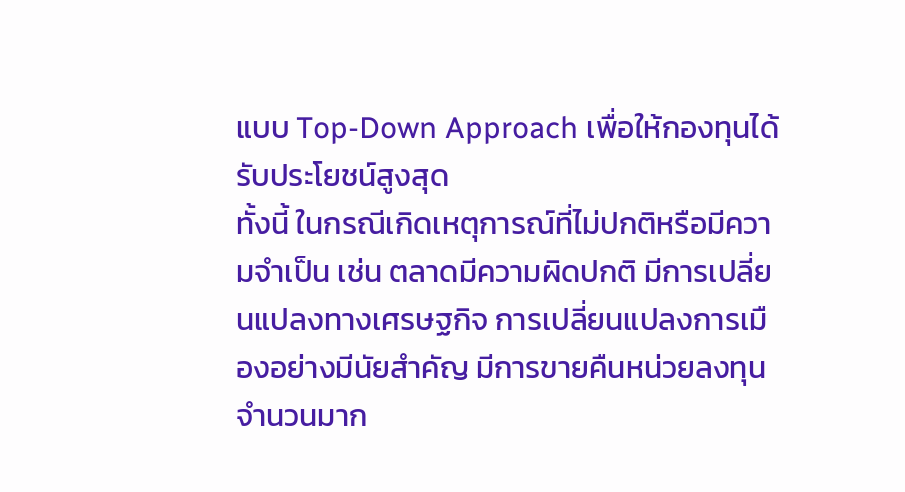แบบ Top-Down Approach เพื่อให้กองทุนได้รับประโยชน์สูงสุด
ทั้งนี้ ในกรณีเกิดเหตุการณ์ที่ไม่ปกติหรือมีความจำเป็น เช่น ตลาดมีความผิดปกติ มีการเปลี่ยนแปลงทางเศรษฐกิจ การเปลี่ยนแปลงการเมืองอย่างมีนัยสำคัญ มีการขายคืนหน่วยลงทุนจำนวนมาก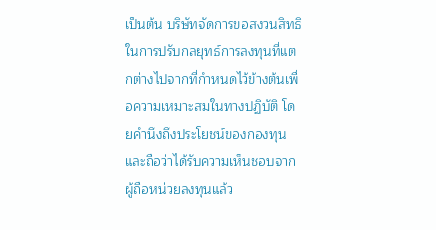เป็นต้น บริษัทจัดการขอสงวนสิทธิในการปรับกลยุทธ์การลงทุนที่แตกต่างไปจากที่กำหนดไว้ข้างต้นเพื่อความเหมาะสมในทางปฏิบัติ โดยคำนึงถึงประโยชน์ของกองทุนและถือว่าได้รับความเห็นชอบจากผู้ถือหน่วยลงทุนแล้ว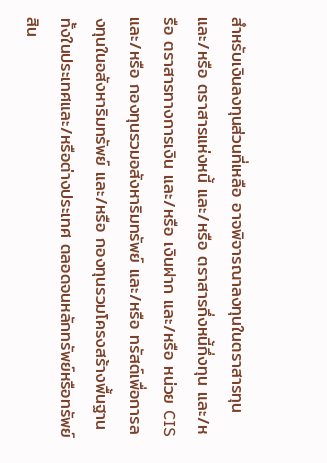สำหรับเงินลงทุนส่วนที่เหลือ อาจพิจารณาลงทุนในตราสารทุน และ/หรือ ตราสารแห่งหนี้ และ/หรือ ตราสารกึ่งหนี้กึ่งทุน และ/หรือ ตราสารทางการเงิน และ/หรือ เงินฝาก และ/หรือ หน่วย CIS และ/หรือ กองทุนรวมอสังหาริมทรัพย์ และ/หรือ ทรัสต์เพื่อการลงทุนในอสังหาริมทรัพย์ และ/หรือ กองทุนรวมโครงสร้างพื้นฐาน ทั้งในประเทศและ/หรือต่างประเทศ ตลอดจนหลักทรัพย์หรือทรัพย์สิน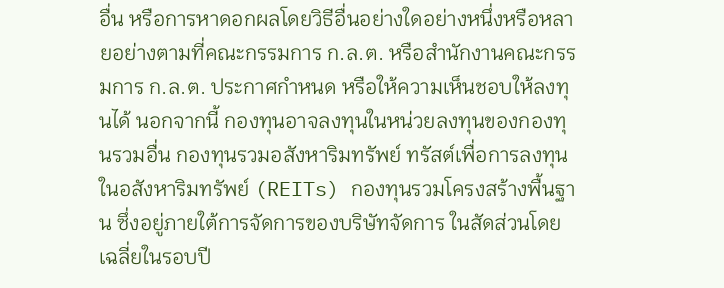อื่น หรือการหาดอกผลโดยวิธีอื่นอย่างใดอย่างหนึ่งหรือหลายอย่างตามที่คณะกรรมการ ก.ล.ต. หรือสำนักงานคณะกรรมการ ก.ล.ต. ประกาศกำหนด หรือให้ความเห็นชอบให้ลงทุนได้ นอกจากนี้ กองทุนอาจลงทุนในหน่วยลงทุนของกองทุนรวมอื่น กองทุนรวมอสังหาริมทรัพย์ ทรัสต์เพื่อการลงทุนในอสังหาริมทรัพย์ (REITs) กองทุนรวมโครงสร้างพื้นฐาน ซึ่งอยู่ภายใต้การจัดการของบริษัทจัดการ ในสัดส่วนโดยเฉลี่ยในรอบปี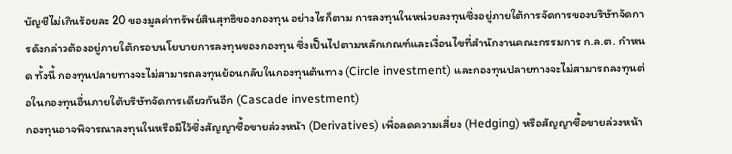บัญชีไม่เกินร้อยละ 20 ของมูลค่าทรัพย์สินสุทธิของกองทุน อย่างไรก็ตาม การลงทุนในหน่วยลงทุนซึ่งอยู่ภายใต้การจัดการของบริษัทจัดการดังกล่าวต้องอยู่ภายใต้กรอบนโยบายการลงทุนของกองทุน ซึ่งเป็นไปตามหลักเกณฑ์และเงื่อนไขที่สำนักงานคณะกรรมการ ก.ล.ต. กำหนด ทั้งนี้ กองทุนปลายทางจะไม่สามารถลงทุนย้อนกลับในกองทุนต้นทาง (Circle investment) และกองทุนปลายทางจะไม่สามารถลงทุนต่อในกองทุนอื่นภายใต้บริษัทจัดการเดียวกันอีก (Cascade investment)
กองทุนอาจพิจารณาลงทุนในหรือมีไว้ซึ่งสัญญาซื้อขายล่วงหน้า (Derivatives) เพื่อลดความเสี่ยง (Hedging) หรือสัญญาซื้อขายล่วงหน้า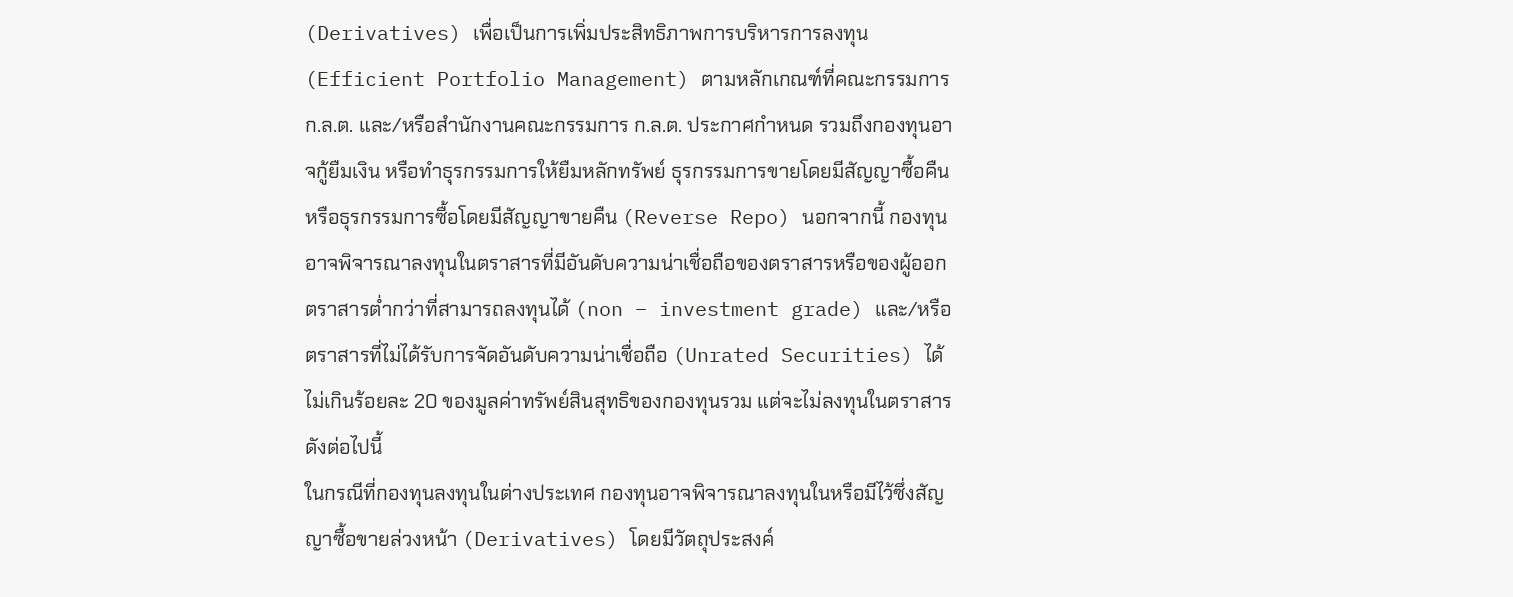(Derivatives) เพื่อเป็นการเพิ่มประสิทธิภาพการบริหารการลงทุน (Efficient Portfolio Management) ตามหลักเกณฑ์ที่คณะกรรมการ ก.ล.ต. และ/หรือสำนักงานคณะกรรมการ ก.ล.ต. ประกาศกำหนด รวมถึงกองทุนอาจกู้ยืมเงิน หรือทำธุรกรรมการให้ยืมหลักทรัพย์ ธุรกรรมการขายโดยมีสัญญาซื้อคืน หรือธุรกรรมการซื้อโดยมีสัญญาขายคืน (Reverse Repo) นอกจากนี้ กองทุนอาจพิจารณาลงทุนในตราสารที่มีอันดับความน่าเชื่อถือของตราสารหรือของผู้ออกตราสารต่ำกว่าที่สามารถลงทุนได้ (non – investment grade) และ/หรือตราสารที่ไม่ได้รับการจัดอันดับความน่าเชื่อถือ (Unrated Securities) ได้ไม่เกินร้อยละ 20 ของมูลค่าทรัพย์สินสุทธิของกองทุนรวม แต่จะไม่ลงทุนในตราสาร ดังต่อไปนี้
ในกรณีที่กองทุนลงทุนในต่างประเทศ กองทุนอาจพิจารณาลงทุนในหรือมีไว้ซึ่งสัญญาซื้อขายล่วงหน้า (Derivatives) โดยมีวัตถุประสงค์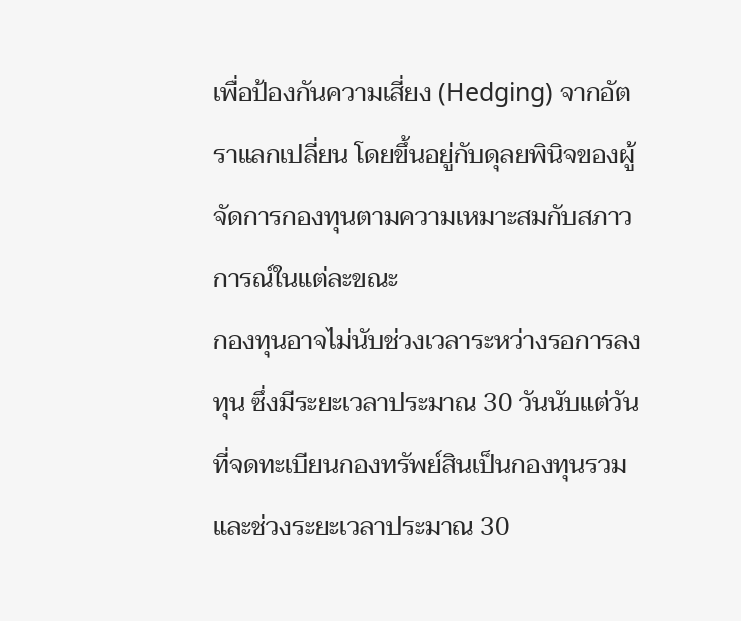เพื่อป้องกันความเสี่ยง (Hedging) จากอัตราแลกเปลี่ยน โดยขึ้นอยู่กับดุลยพินิจของผู้จัดการกองทุนตามความเหมาะสมกับสภาวการณ์ในแต่ละขณะ
กองทุนอาจไม่นับช่วงเวลาระหว่างรอการลงทุน ซึ่งมีระยะเวลาประมาณ 30 วันนับแต่วันที่จดทะเบียนกองทรัพย์สินเป็นกองทุนรวม และช่วงระยะเวลาประมาณ 30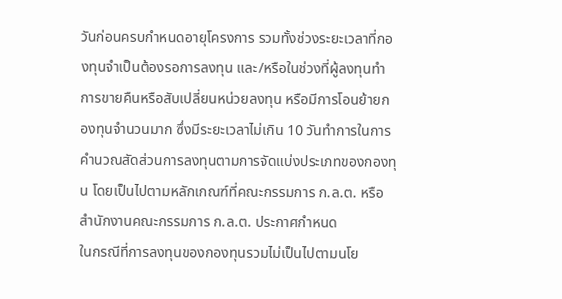วันก่อนครบกำหนดอายุโครงการ รวมทั้งช่วงระยะเวลาที่กองทุนจำเป็นต้องรอการลงทุน และ/หรือในช่วงที่ผู้ลงทุนทำการขายคืนหรือสับเปลี่ยนหน่วยลงทุน หรือมีการโอนย้ายกองทุนจำนวนมาก ซึ่งมีระยะเวลาไม่เกิน 10 วันทำการในการคํานวณสัดส่วนการลงทุนตามการจัดแบ่งประเภทของกองทุน โดยเป็นไปตามหลักเกณฑ์ที่คณะกรรมการ ก.ล.ต. หรือสำนักงานคณะกรรมการ ก.ล.ต. ประกาศกำหนด
ในกรณีที่การลงทุนของกองทุนรวมไม่เป็นไปตามนโย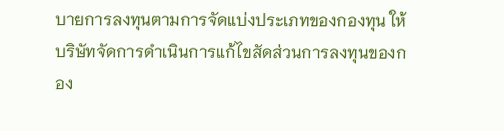บายการลงทุนตามการจัดแบ่งประเภทของกองทุน ให้บริษัทจัดการดำเนินการแก้ไขสัดส่วนการลงทุนของกอง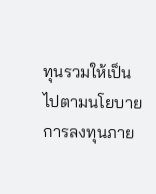ทุนรวมให้เป็นไปตามนโยบายการลงทุนภาย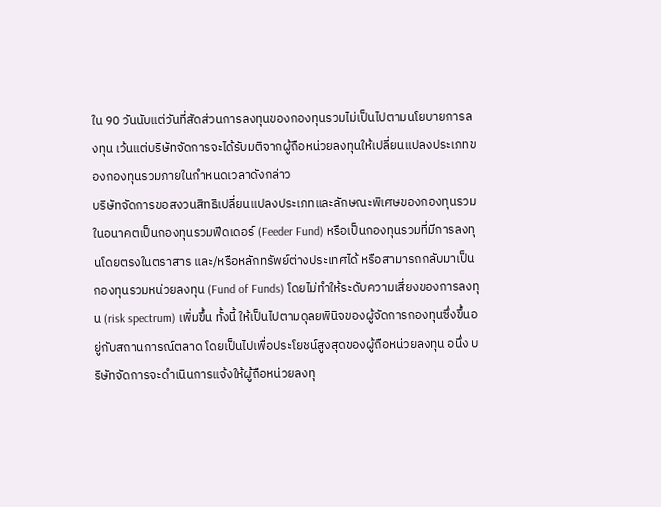ใน 90 วันนับแต่วันที่สัดส่วนการลงทุนของกองทุนรวมไม่เป็นไปตามนโยบายการลงทุน เว้นแต่บริษัทจัดการจะได้รับมติจากผู้ถือหน่วยลงทุนให้เปลี่ยนแปลงประเภทของกองทุนรวมภายในกำหนดเวลาดังกล่าว
บริษัทจัดการขอสงวนสิทธิเปลี่ยนแปลงประเภทและลักษณะพิเศษของกองทุนรวมในอนาคตเป็นกองทุนรวมฟีดเดอร์ (Feeder Fund) หรือเป็นกองทุนรวมที่มีการลงทุนโดยตรงในตราสาร และ/หรือหลักทรัพย์ต่างประเทศได้ หรือสามารถกลับมาเป็นกองทุนรวมหน่วยลงทุน (Fund of Funds) โดยไม่ทำให้ระดับความเสี่ยงของการลงทุน (risk spectrum) เพิ่มขึ้น ทั้งนี้ ให้เป็นไปตามดุลยพินิจของผู้จัดการกองทุนซึ่งขึ้นอยู่กับสถานการณ์ตลาด โดยเป็นไปเพื่อประโยชน์สูงสุดของผู้ถือหน่วยลงทุน อนึ่ง บริษัทจัดการจะดำเนินการแจ้งให้ผู้ถือหน่วยลงทุ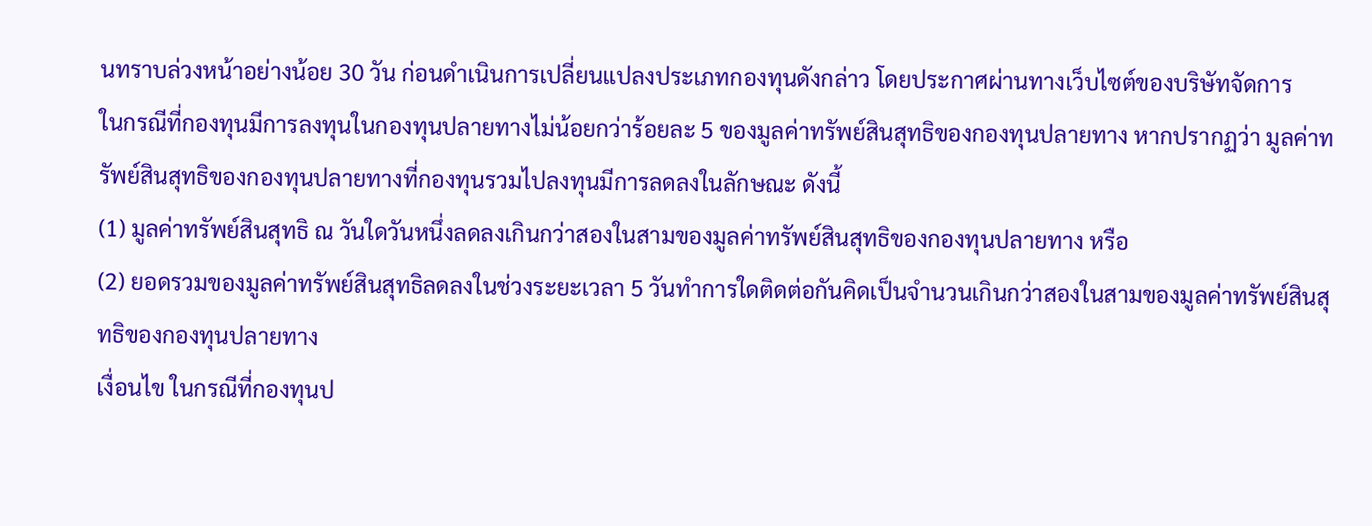นทราบล่วงหน้าอย่างน้อย 30 วัน ก่อนดำเนินการเปลี่ยนแปลงประเภทกองทุนดังกล่าว โดยประกาศผ่านทางเว็บไซต์ของบริษัทจัดการ
ในกรณีที่กองทุนมีการลงทุนในกองทุนปลายทางไม่น้อยกว่าร้อยละ 5 ของมูลค่าทรัพย์สินสุทธิของกองทุนปลายทาง หากปรากฏว่า มูลค่าทรัพย์สินสุทธิของกองทุนปลายทางที่กองทุนรวมไปลงทุนมีการลดลงในลักษณะ ดังนี้
(1) มูลค่าทรัพย์สินสุทธิ ณ วันใดวันหนึ่งลดลงเกินกว่าสองในสามของมูลค่าทรัพย์สินสุทธิของกองทุนปลายทาง หรือ
(2) ยอดรวมของมูลค่าทรัพย์สินสุทธิลดลงในช่วงระยะเวลา 5 วันทำการใดติดต่อกันคิดเป็นจำนวนเกินกว่าสองในสามของมูลค่าทรัพย์สินสุทธิของกองทุนปลายทาง
เงื่อนไข ในกรณีที่กองทุนป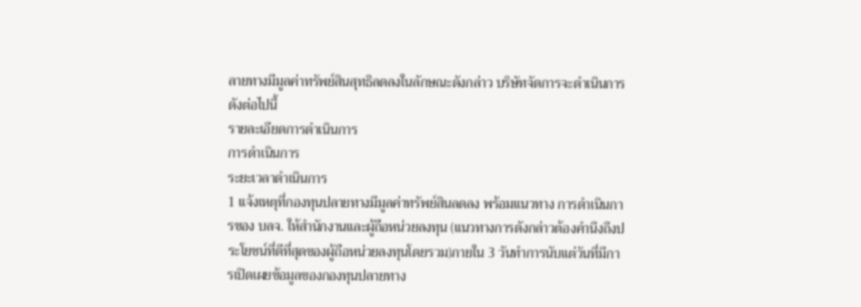ลายทางมีมูลค่าทรัพย์สินสุทธิลดลงในลักษณะดังกล่าว บริษัทจัดการจะดำเนินการ ดังต่อไปนี้
รายละเอียดการดำเนินการ
การดำเนินการ
ระยะเวลาดำเนินการ
1 แจ้งเหตุที่กองทุนปลายทางมีมูลค่าทรัพย์สินลดลง พร้อมแนวทาง การดำเนินการของ บลจ. ให้สำนักงานและผู้ถือหน่วยลงทุน (แนวทางการดังกล่าวต้องคำนึงถึงประโยชน์ที่ดีที่สุดของผู้ถือหน่วยลงทุนโดยรวม)ภายใน 3 วันทำการนับแต่วันที่มีการเปิดเผยข้อมูลของกองทุนปลายทาง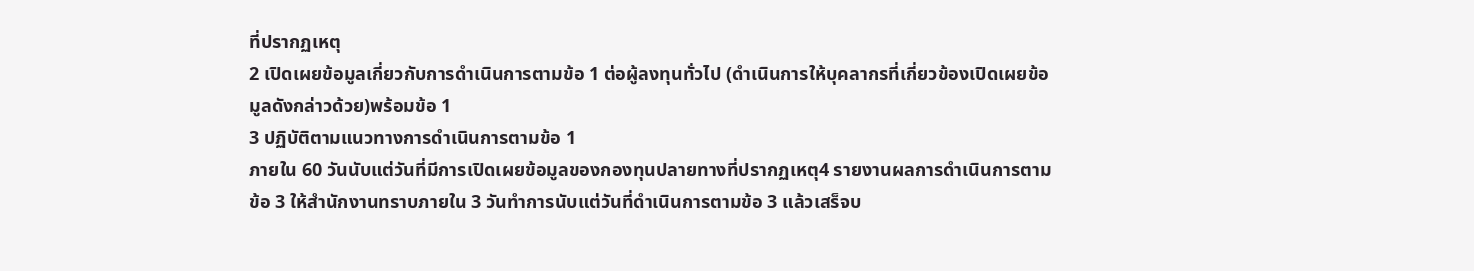ที่ปรากฏเหตุ
2 เปิดเผยข้อมูลเกี่ยวกับการดำเนินการตามข้อ 1 ต่อผู้ลงทุนทั่วไป (ดำเนินการให้บุคลากรที่เกี่ยวข้องเปิดเผยข้อมูลดังกล่าวด้วย)พร้อมข้อ 1
3 ปฏิบัติตามแนวทางการดำเนินการตามข้อ 1
ภายใน 60 วันนับแต่วันที่มีการเปิดเผยข้อมูลของกองทุนปลายทางที่ปรากฏเหตุ4 รายงานผลการดำเนินการตามข้อ 3 ให้สำนักงานทราบภายใน 3 วันทำการนับแต่วันที่ดำเนินการตามข้อ 3 แล้วเสร็จบ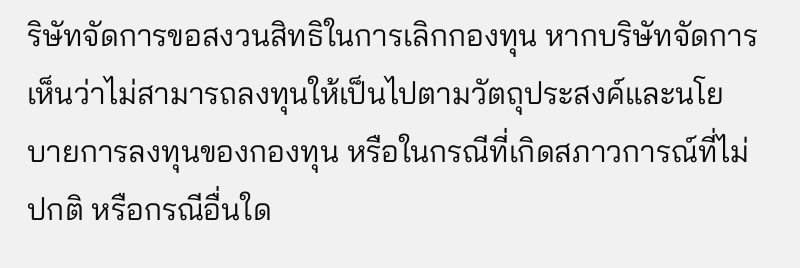ริษัทจัดการขอสงวนสิทธิในการเลิกกองทุน หากบริษัทจัดการเห็นว่าไม่สามารถลงทุนให้เป็นไปตามวัตถุประสงค์และนโยบายการลงทุนของกองทุน หรือในกรณีที่เกิดสภาวการณ์ที่ไม่ปกติ หรือกรณีอื่นใด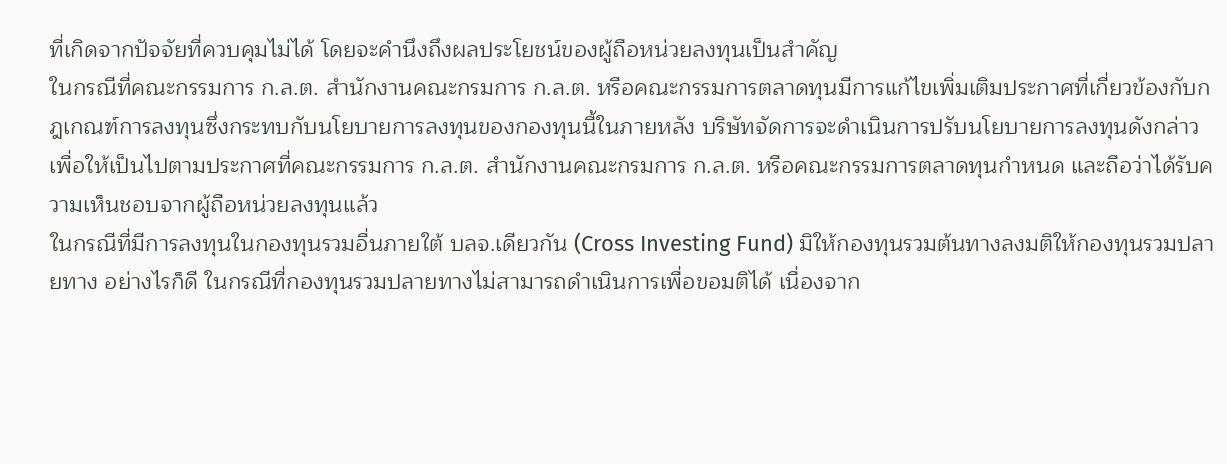ที่เกิดจากปัจจัยที่ควบคุมไม่ได้ โดยจะคำนึงถึงผลประโยชน์ของผู้ถือหน่วยลงทุนเป็นสำคัญ
ในกรณีที่คณะกรรมการ ก.ล.ต. สำนักงานคณะกรมการ ก.ล.ต. หรือคณะกรรมการตลาดทุนมีการแก้ไขเพิ่มเติมประกาศที่เกี่ยวข้องกับกฎเกณฑ์การลงทุนซึ่งกระทบกับนโยบายการลงทุนของกองทุนนี้ในภายหลัง บริษัทจัดการจะดำเนินการปรับนโยบายการลงทุนดังกล่าวเพื่อให้เป็นไปตามประกาศที่คณะกรรมการ ก.ล.ต. สำนักงานคณะกรมการ ก.ล.ต. หรือคณะกรรมการตลาดทุนกำหนด และถือว่าได้รับความเห็นชอบจากผู้ถือหน่วยลงทุนแล้ว
ในกรณีที่มีการลงทุนในกองทุนรวมอื่นภายใต้ บลจ.เดียวกัน (Cross Investing Fund) มิให้กองทุนรวมต้นทางลงมติให้กองทุนรวมปลายทาง อย่างไรก็ดี ในกรณีที่กองทุนรวมปลายทางไม่สามารถดำเนินการเพื่อขอมติได้ เนื่องจาก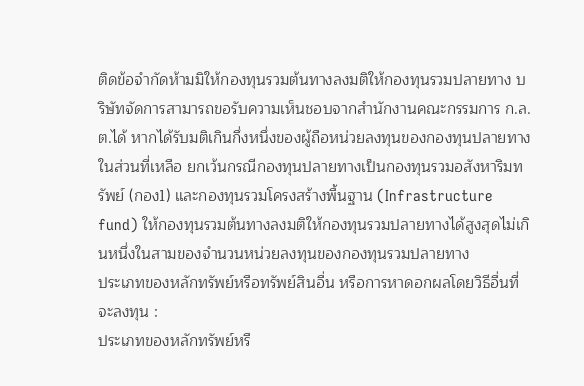ติดข้อจำกัดห้ามมิให้กองทุนรวมต้นทางลงมติให้กองทุนรวมปลายทาง บริษัทจัดการสามารถขอรับความเห็นชอบจากสำนักงานคณะกรรมการ ก.ล.ต.ได้ หากได้รับมติเกินกึ่งหนึ่งของผู้ถือหน่วยลงทุนของกองทุนปลายทางในส่วนที่เหลือ ยกเว้นกรณีกองทุนปลายทางเป็นกองทุนรวมอสังหาริมทรัพย์ (กอง1) และกองทุนรวมโครงสร้างพื้นฐาน (Infrastructure fund) ให้กองทุนรวมต้นทางลงมติให้กองทุนรวมปลายทางได้สูงสุดไม่เกินหนึ่งในสามของจำนวนหน่วยลงทุนของกองทุนรวมปลายทาง
ประเภทของหลักทรัพย์หรือทรัพย์สินอื่น หรือการหาดอกผลโดยวิธีอื่นที่จะลงทุน :
ประเภทของหลักทรัพย์หรื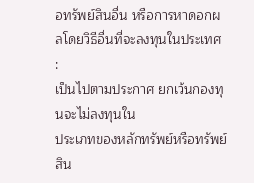อทรัพย์สินอื่น หรือการหาดอกผลโดยวิธีอื่นที่จะลงทุนในประเทศ :
เป็นไปตามประกาศ ยกเว้นกองทุนจะไม่ลงทุนใน
ประเภทของหลักทรัพย์หรือทรัพย์สิน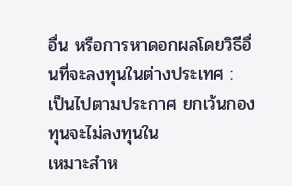อื่น หรือการหาดอกผลโดยวิธีอื่นที่จะลงทุนในต่างประเทศ :
เป็นไปตามประกาศ ยกเว้นกองทุนจะไม่ลงทุนใน
เหมาะสำห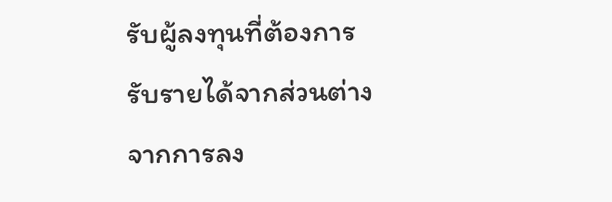รับผู้ลงทุนที่ต้องการรับรายได้จากส่วนต่างจากการลง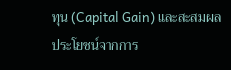ทุน (Capital Gain) และสะสมผลประโยชน์จากการ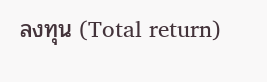ลงทุน (Total return)